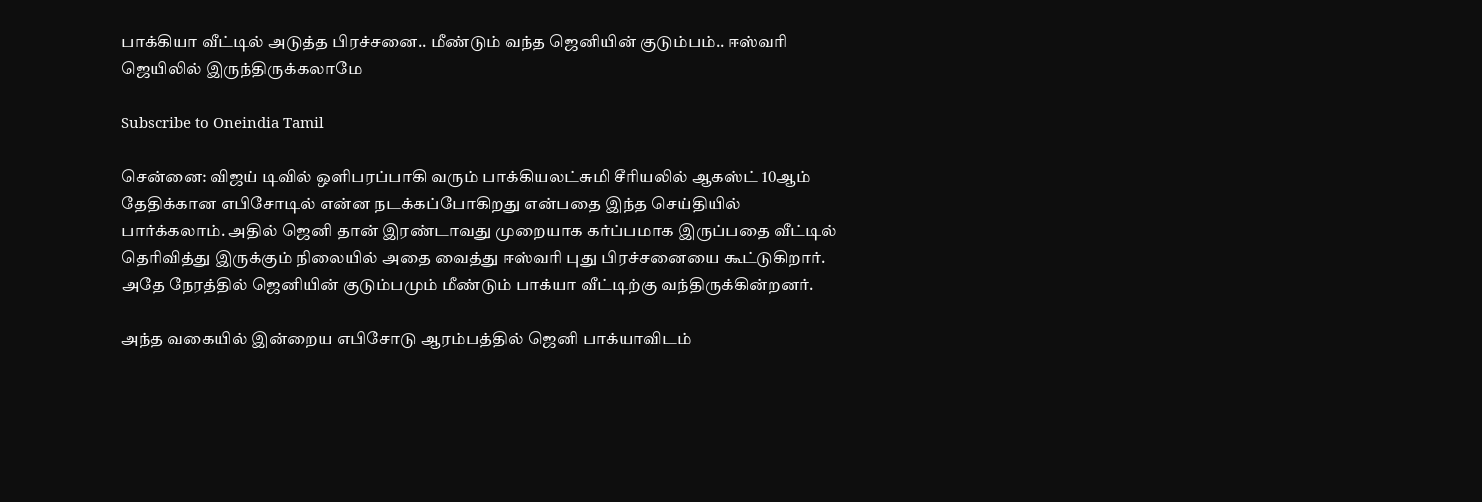பாக்கியா வீட்டில் அடுத்த பிரச்சனை.. மீண்டும் வந்த ஜெனியின் குடும்பம்.. ஈஸ்வரி ஜெயிலில் இருந்திருக்கலாமே

Subscribe to Oneindia Tamil

சென்னை: விஜய் டிவில் ஒளிபரப்பாகி வரும் பாக்கியலட்சுமி சீரியலில் ஆகஸ்ட் 10ஆம் தேதிக்கான எபிசோடில் என்ன நடக்கப்போகிறது என்பதை இந்த செய்தியில் பார்க்கலாம். அதில் ஜெனி தான் இரண்டாவது முறையாக கர்ப்பமாக இருப்பதை வீட்டில் தெரிவித்து இருக்கும் நிலையில் அதை வைத்து ஈஸ்வரி புது பிரச்சனையை கூட்டுகிறார். அதே நேரத்தில் ஜெனியின் குடும்பமும் மீண்டும் பாக்யா வீட்டிற்கு வந்திருக்கின்றனர்.

அந்த வகையில் இன்றைய எபிசோடு ஆரம்பத்தில் ஜெனி பாக்யாவிடம்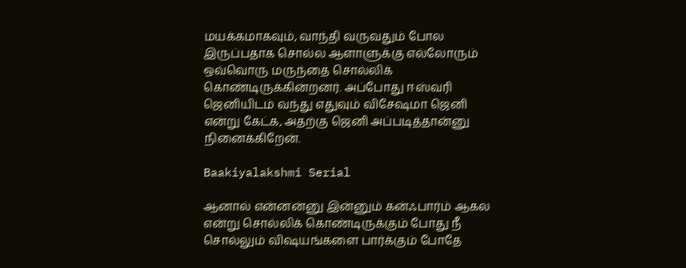மயக்கமாகவும், வாந்தி வருவதும் போல இருப்பதாக சொல்ல ஆளாளுக்கு எல்லோரும் ஒவ்வொரு மருந்தை சொல்லிக் கொண்டிருக்கின்றனர். அப்போது ஈஸ்வரி ஜெனியிடம் வந்து எதுவும் விசேஷமா ஜெனி என்று கேட்க, அதற்கு ஜெனி அப்படித்தான்னு நினைக்கிறேன்.

Baakiyalakshmi Serial

ஆனால் என்னன்னு இன்னும் கன்ஃபார்ம் ஆகல என்று சொல்லிக் கொண்டிருக்கும் போது நீ சொல்லும் விஷயங்களை பார்க்கும் போதே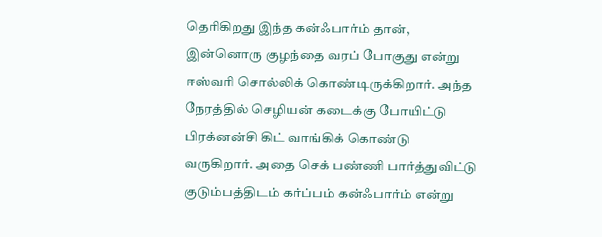தெரிகிறது இந்த கன்ஃபார்ம் தான், இன்னொரு குழந்தை வரப் போகுது என்று ஈஸ்வரி சொல்லிக் கொண்டிருக்கிறார். அந்த நேரத்தில் செழியன் கடைக்கு போயிட்டு பிரக்னன்சி கிட் வாங்கிக் கொண்டு வருகிறார். அதை செக் பண்ணி பார்த்துவிட்டு குடும்பத்திடம் கர்ப்பம் கன்ஃபார்ம் என்று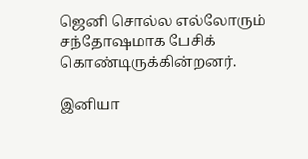ஜெனி சொல்ல எல்லோரும் சந்தோஷமாக பேசிக் கொண்டிருக்கின்றனர்.

இனியா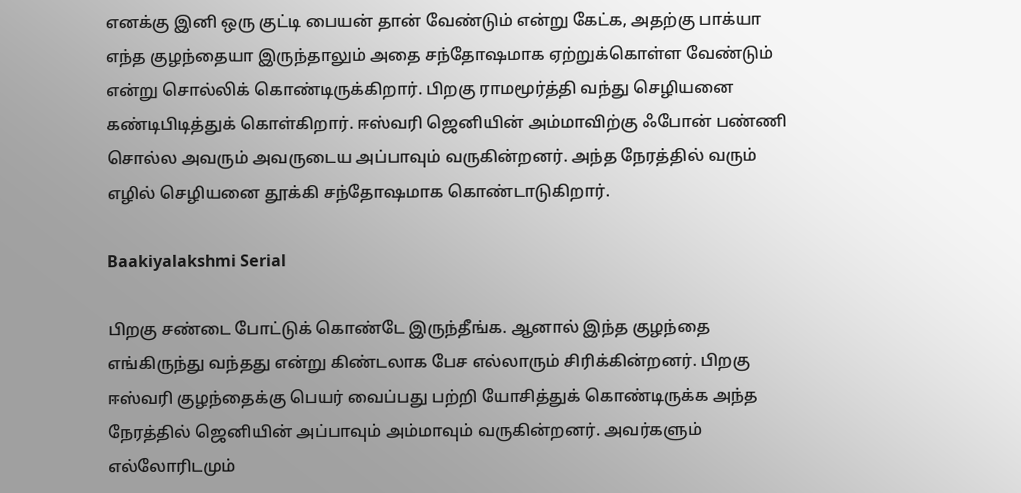எனக்கு இனி ஒரு குட்டி பையன் தான் வேண்டும் என்று கேட்க, அதற்கு பாக்யா எந்த குழந்தையா இருந்தாலும் அதை சந்தோஷமாக ஏற்றுக்கொள்ள வேண்டும் என்று சொல்லிக் கொண்டிருக்கிறார். பிறகு ராமமூர்த்தி வந்து செழியனை கண்டிபிடித்துக் கொள்கிறார். ஈஸ்வரி ஜெனியின் அம்மாவிற்கு ஃபோன் பண்ணி சொல்ல அவரும் அவருடைய அப்பாவும் வருகின்றனர். அந்த நேரத்தில் வரும் எழில் செழியனை தூக்கி சந்தோஷமாக கொண்டாடுகிறார்.

Baakiyalakshmi Serial

பிறகு சண்டை போட்டுக் கொண்டே இருந்தீங்க. ஆனால் இந்த குழந்தை எங்கிருந்து வந்தது என்று கிண்டலாக பேச எல்லாரும் சிரிக்கின்றனர். பிறகு ஈஸ்வரி குழந்தைக்கு பெயர் வைப்பது பற்றி யோசித்துக் கொண்டிருக்க அந்த நேரத்தில் ஜெனியின் அப்பாவும் அம்மாவும் வருகின்றனர். அவர்களும் எல்லோரிடமும்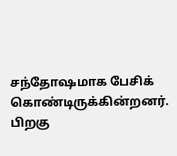சந்தோஷமாக பேசிக் கொண்டிருக்கின்றனர். பிறகு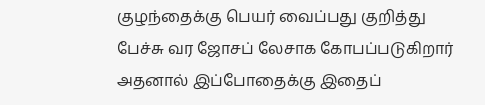குழந்தைக்கு பெயர் வைப்பது குறித்து பேச்சு வர ஜோசப் லேசாக கோபப்படுகிறார் அதனால் இப்போதைக்கு இதைப்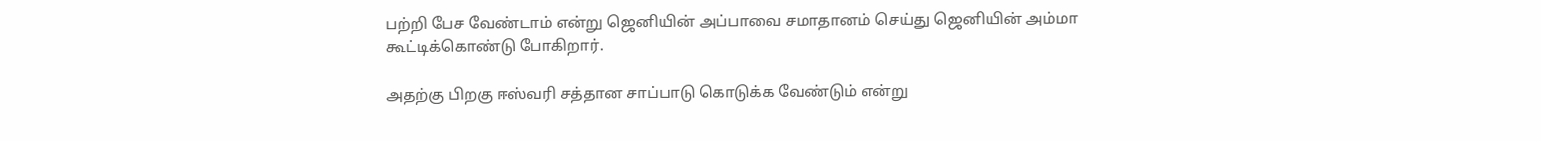பற்றி பேச வேண்டாம் என்று ஜெனியின் அப்பாவை சமாதானம் செய்து ஜெனியின் அம்மா கூட்டிக்கொண்டு போகிறார்.

அதற்கு பிறகு ஈஸ்வரி சத்தான சாப்பாடு கொடுக்க வேண்டும் என்று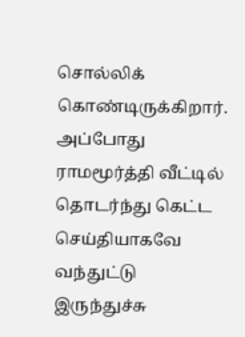சொல்லிக் கொண்டிருக்கிறார். அப்போது ராமமூர்த்தி வீட்டில் தொடர்ந்து கெட்ட செய்தியாகவே வந்துட்டு இருந்துச்சு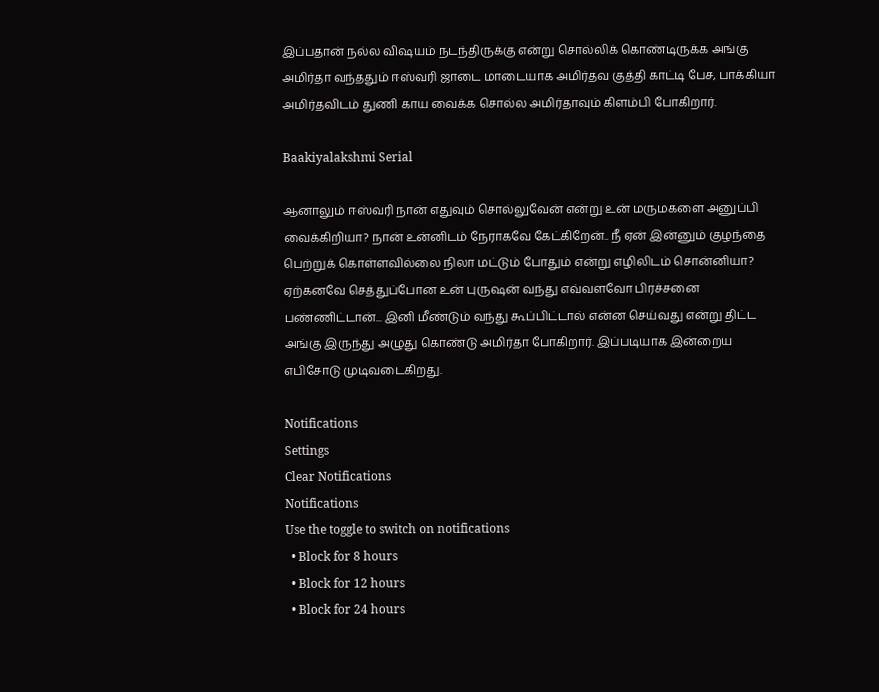இப்பதான் நல்ல விஷயம் நடந்திருக்கு என்று சொல்லிக் கொண்டிருக்க அங்கு அமிர்தா வந்ததும் ஈஸ்வரி ஜாடை மாடையாக அமிர்தவ குத்தி காட்டி பேச, பாக்கியா அமிர்தவிடம் துணி காய வைக்க சொல்ல அமிர்தாவும் கிளம்பி போகிறார்.

Baakiyalakshmi Serial

ஆனாலும் ஈஸ்வரி நான் எதுவும் சொல்லுவேன் என்று உன் மருமகளை அனுப்பி வைக்கிறியா? நான் உன்னிடம் நேராகவே கேட்கிறேன்.. நீ ஏன் இன்னும் குழந்தை பெற்றுக் கொள்ளவில்லை நிலா மட்டும் போதும் என்று எழிலிடம் சொன்னியா? ஏற்கனவே செத்துப்போன உன் புருஷன் வந்து எவ்வளவோ பிரச்சனை பண்ணிட்டான்... இனி மீண்டும் வந்து கூப்பிட்டால் என்ன செய்வது என்று திட்ட அங்கு இருந்து அழுது கொண்டு அமிர்தா போகிறார். இப்படியாக இன்றைய எபிசோடு முடிவடைகிறது.

Notifications
Settings
Clear Notifications
Notifications
Use the toggle to switch on notifications
  • Block for 8 hours
  • Block for 12 hours
  • Block for 24 hours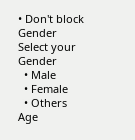• Don't block
Gender
Select your Gender
  • Male
  • Female
  • Others
Age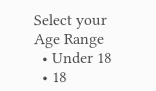Select your Age Range
  • Under 18
  • 18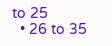to 25
  • 26 to 35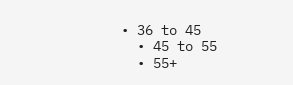• 36 to 45
  • 45 to 55
  • 55+